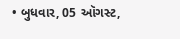• બુધવાર, 05 ઑગસ્ટ,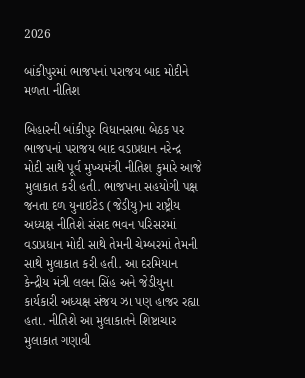2026

બાંકીપુરમાં ભાજપનાં પરાજય બાદ મોદીને મળતા નીતિશ

બિહારની બાંકીપુર વિધાનસભા બેઠક પર ભાજપનાં પરાજય બાદ વડાપ્રધાન નરેન્દ્ર મોદી સાથે પૂર્વ મુખ્યમંત્રી નીતિશ કુમારે આજે મુલાકાત કરી હતી. ભાજપના સહયોગી પક્ષ જનતા દળ યુનાઇટેડ (જેડીયુ)ના રાષ્ટ્રીય અધ્યક્ષ નીતિશે સંસદ ભવન પરિસરમાં વડાપ્રધાન મોદી સાથે તેમની ચેમ્બરમાં તેમની સાથે મુલાકાત કરી હતી. આ દરમિયાન કેન્દ્રીય મંત્રી લલન સિંહ અને જેડીયુના કાર્યકારી અધ્યક્ષ સંજય ઝા પણ હાજર રહ્યા હતા. નીતિશે આ મુલાકાતને શિષ્ટાચાર મુલાકાત ગણાવી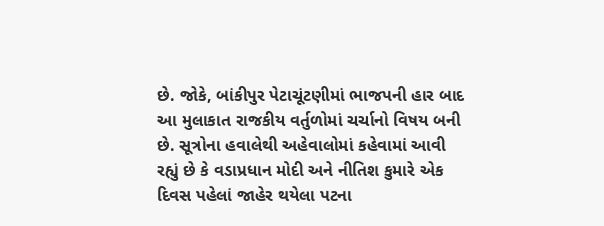છે. જોકે, બાંકીપુર પેટાચૂંટણીમાં ભાજપની હાર બાદ આ મુલાકાત રાજકીય વર્તુળોમાં ચર્ચાનો વિષય બની છે. સૂત્રોના હવાલેથી અહેવાલોમાં કહેવામાં આવી રહ્યું છે કે વડાપ્રધાન મોદી અને નીતિશ કુમારે એક દિવસ પહેલાં જાહેર થયેલા પટના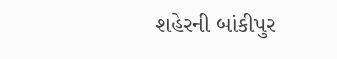શહેરની બાંકીપુર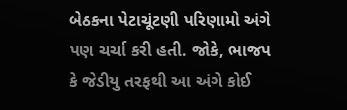બેઠકના પેટાચૂંટણી પરિણામો અંગે પણ ચર્ચા કરી હતી. જોકે, ભાજપ કે જેડીયુ તરફથી આ અંગે કોઈ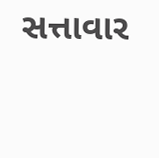સત્તાવાર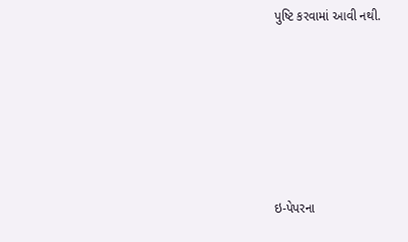પુષ્ટિ કરવામાં આવી નથી.







ઇ-પેપરના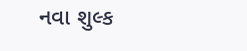નવા શુલ્ક